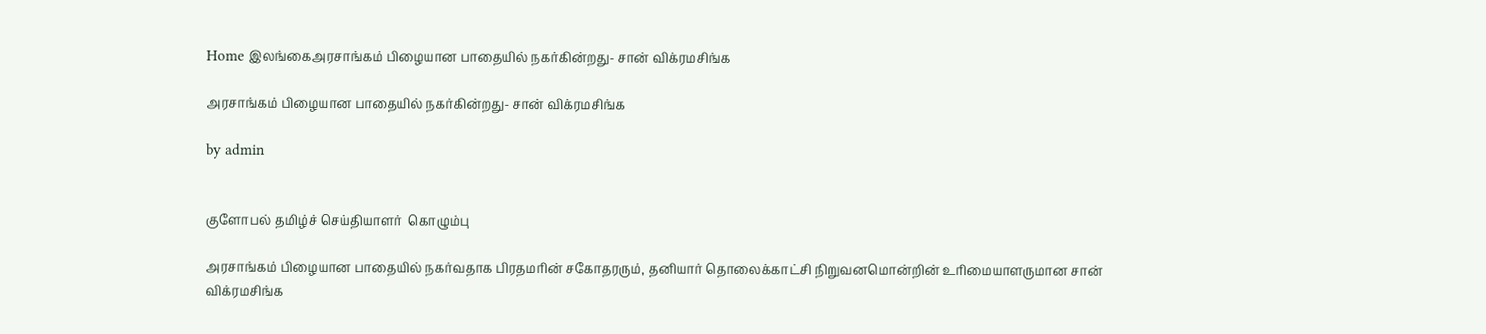Home இலங்கைஅரசாங்கம் பிழையான பாதையில் நகர்கின்றது- சான் விக்ரமசிங்க

அரசாங்கம் பிழையான பாதையில் நகர்கின்றது- சான் விக்ரமசிங்க

by admin


குளோபல் தமிழ்ச் செய்தியாளர்  கொழும்பு

அரசாங்கம் பிழையான பாதையில் நகர்வதாக பிரதமரின் சகோதரரும், தனியார் தொலைக்காட்சி நிறுவனமொன்றின் உரிமையாளருமான சான் விக்ரமசிங்க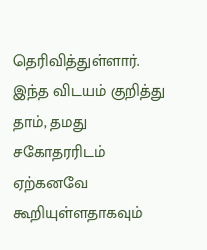தெரிவித்துள்ளார். இந்த விடயம் குறித்து தாம், தமது சகோதரரிடம் ஏற்கனவே கூறியுள்ளதாகவும்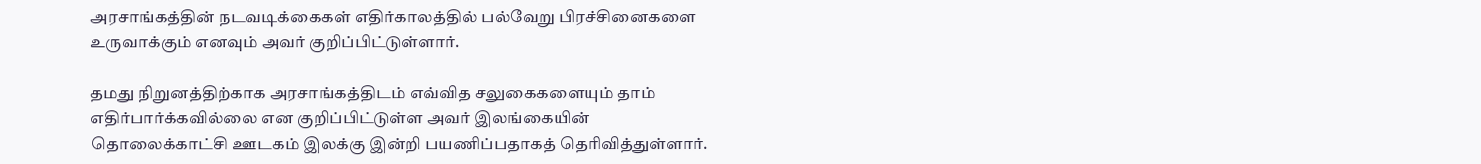அரசாங்கத்தின் நடவடிக்கைகள் எதிர்காலத்தில் பல்வேறு பிரச்சினைகளை உருவாக்கும் எனவும் அவர் குறிப்பிட்டுள்ளார்.

தமது நிறுனத்திற்காக அரசாங்கத்திடம் எவ்வித சலுகைகளையும் தாம் எதிர்பார்க்கவில்லை என குறிப்பிட்டுள்ள அவர் இலங்கையின் தொலைக்காட்சி ஊடகம் இலக்கு இன்றி பயணிப்பதாகத் தெரிவித்துள்ளார்.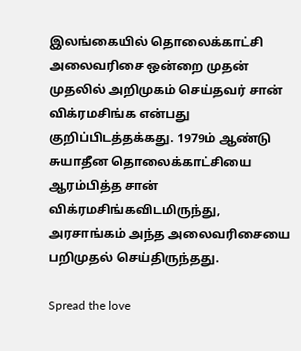இலங்கையில் தொலைக்காட்சி அலைவரிசை ஒன்றை முதன் முதலில் அறிமுகம் செய்தவர் சான் விக்ரமசிங்க என்பது குறிப்பிடத்தக்கது. 1979ம் ஆண்டு சுயாதீன தொலைக்காட்சியை ஆரம்பித்த சான் விக்ரமசிங்கவிடமிருந்து, அரசாங்கம் அந்த அலைவரிசையை பறிமுதல் செய்திருந்தது.

Spread the love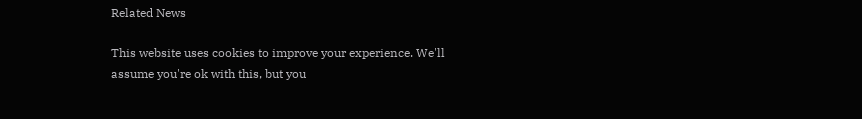Related News

This website uses cookies to improve your experience. We'll assume you're ok with this, but you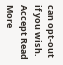can opt-out if you wish. Accept Read More